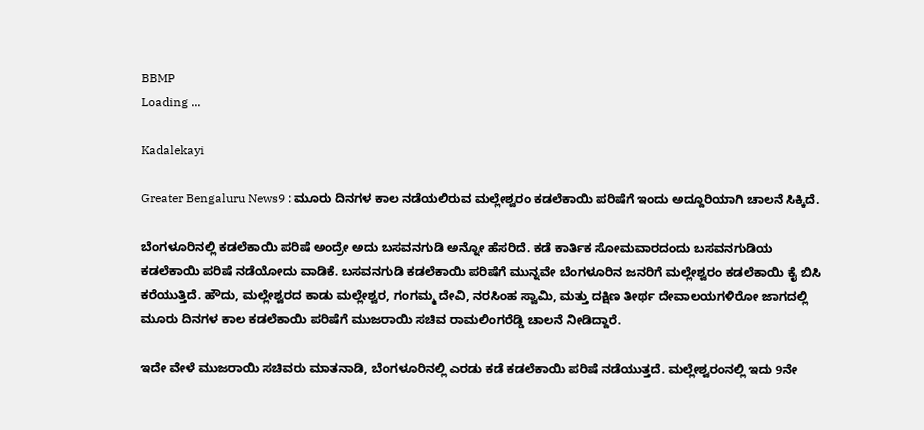BBMP
Loading ...

Kadalekayi

Greater Bengaluru News9 : ಮೂರು ದಿನಗಳ ಕಾಲ ನಡೆಯಲಿರುವ ಮಲ್ಲೇಶ್ವರಂ ಕಡಲೆಕಾಯಿ ಪರಿಷೆಗೆ ಇಂದು ಅದ್ದೂರಿಯಾಗಿ ಚಾಲನೆ ಸಿಕ್ಕಿದೆ.

ಬೆಂಗಳೂರಿನಲ್ಲಿ ಕಡಲೆಕಾಯಿ ಪರಿಷೆ ಅಂದ್ರೇ ಅದು ಬಸವನಗುಡಿ ಅನ್ನೋ ಹೆಸರಿದೆ. ಕಡೆ ಕಾರ್ತಿಕ ಸೋಮವಾರದಂದು ಬಸವನಗುಡಿಯ ಕಡಲೆಕಾಯಿ ಪರಿಷೆ ನಡೆಯೋದು ವಾಡಿಕೆ. ಬಸವನಗುಡಿ ಕಡಲೆಕಾಯಿ ಪರಿಷೆಗೆ ಮುನ್ನವೇ ಬೆಂಗಳೂರಿನ ಜನರಿಗೆ ಮಲ್ಲೇಶ್ವರಂ ಕಡಲೆಕಾಯಿ ಕೈ ಬಿಸಿ ಕರೆಯುತ್ತಿದೆ. ಹೌದು, ಮಲ್ಲೇಶ್ವರದ ಕಾಡು ಮಲ್ಲೇಶ್ವರ, ಗಂಗಮ್ಮ ದೇವಿ, ನರಸಿಂಹ ಸ್ವಾಮಿ, ಮತ್ತು ದಕ್ಷಿಣ ತೀರ್ಥ ದೇವಾಲಯಗಳಿರೋ ಜಾಗದಲ್ಲಿ ಮೂರು ದಿನಗಳ ಕಾಲ ಕಡಲೆಕಾಯಿ ಪರಿಷೆಗೆ ಮುಜರಾಯಿ ಸಚಿವ ರಾಮಲಿಂಗರೆಡ್ಡಿ ಚಾಲನೆ ನೀಡಿದ್ದಾರೆ.

ಇದೇ ವೇಳೆ ಮುಜರಾಯಿ ಸಚಿವರು ಮಾತನಾಡಿ, ಬೆಂಗಳೂರಿನಲ್ಲಿ ಎರಡು ಕಡೆ ಕಡಲೆಕಾಯಿ ಪರಿಷೆ ನಡೆಯುತ್ತದೆ. ಮಲ್ಲೇಶ್ವರಂನಲ್ಲಿ ಇದು 9ನೇ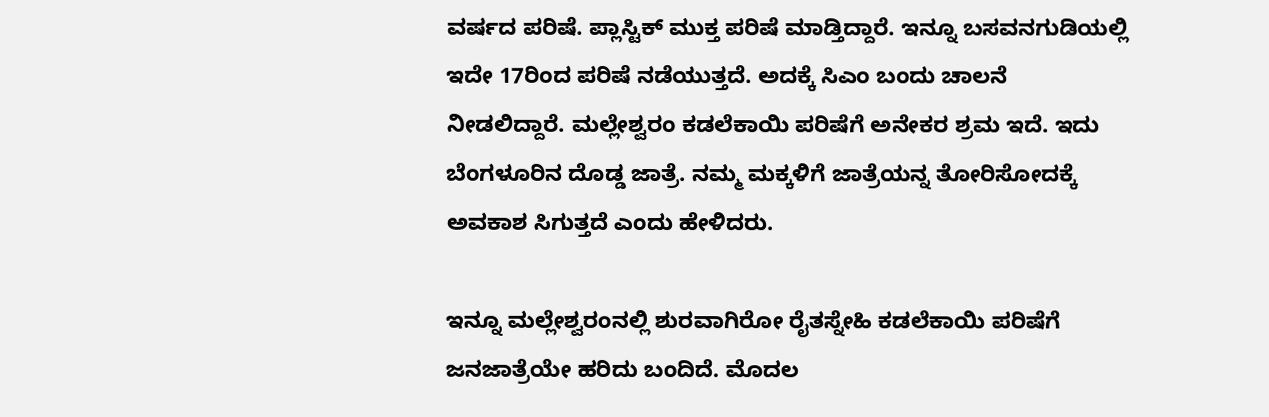ವರ್ಷದ ಪರಿಷೆ. ಪ್ಲಾಸ್ಟಿಕ್ ಮುಕ್ತ ಪರಿಷೆ ಮಾಡ್ತಿದ್ದಾರೆ. ಇನ್ನೂ ಬಸವನಗುಡಿಯಲ್ಲಿ ಇದೇ 17ರಿಂದ ಪರಿಷೆ ನಡೆಯುತ್ತದೆ. ಅದಕ್ಕೆ ಸಿಎಂ ಬಂದು ಚಾಲನೆ ನೀಡಲಿದ್ದಾರೆ. ಮಲ್ಲೇಶ್ವರಂ ಕಡಲೆಕಾಯಿ ಪರಿಷೆಗೆ ಅನೇಕರ ಶ್ರಮ ಇದೆ. ಇದು ಬೆಂಗಳೂರಿನ ದೊಡ್ಡ ಜಾತ್ರೆ. ನಮ್ಮ ಮಕ್ಕಳಿಗೆ ಜಾತ್ರೆಯನ್ನ ತೋರಿಸೋದಕ್ಕೆ ಅವಕಾಶ ಸಿಗುತ್ತದೆ ಎಂದು ಹೇಳಿದರು.

ಇನ್ನೂ ಮಲ್ಲೇಶ್ವರಂನಲ್ಲಿ ಶುರವಾಗಿರೋ ರೈತಸ್ನೇಹಿ ಕಡಲೆಕಾಯಿ ಪರಿಷೆಗೆ ಜನಜಾತ್ರೆಯೇ ಹರಿದು ಬಂದಿದೆ. ಮೊದಲ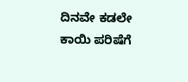ದಿನವೇ ಕಡಲೇ ಕಾಯಿ ಪರಿಷೆಗೆ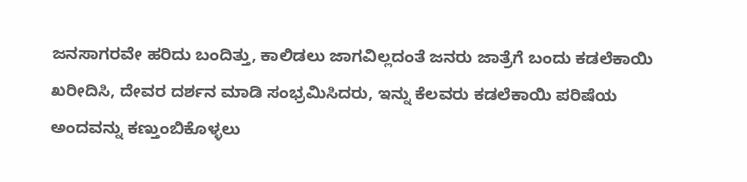ಜನಸಾಗರವೇ ಹರಿದು ಬಂದಿತ್ತು, ಕಾಲಿಡಲು ಜಾಗವಿಲ್ಲದಂತೆ ಜನರು ಜಾತ್ರೆಗೆ ಬಂದು ಕಡಲೆಕಾಯಿ ಖರೀದಿಸಿ, ದೇವರ ದರ್ಶನ ಮಾಡಿ ಸಂಭ್ರಮಿಸಿದರು, ಇನ್ನು ಕೆಲವರು ಕಡಲೆಕಾಯಿ ಪರಿಷೆಯ ಅಂದವನ್ನು ಕಣ್ತುಂಬಿಕೊಳ್ಳಲು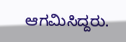ಆಗಮಿಸಿದ್ದರು.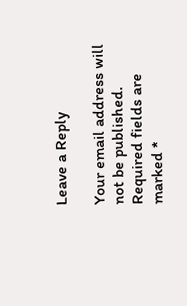Leave a Reply

Your email address will not be published. Required fields are marked *